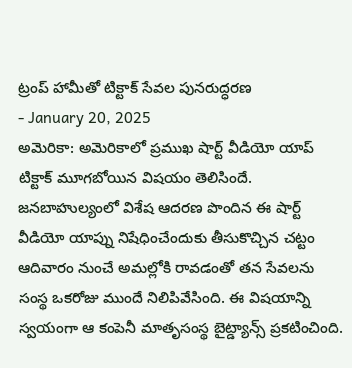ట్రంప్ హామీతో టిక్టాక్ సేవల పునరుద్ధరణ
- January 20, 2025
అమెరికా: అమెరికాలో ప్రముఖ షార్ట్ వీడియో యాప్ టిక్టాక్ మూగబోయిన విషయం తెలిసిందే. జనబాహుల్యంలో విశేష ఆదరణ పొందిన ఈ షార్ట్ వీడియో యాప్ను నిషేధించేందుకు తీసుకొచ్చిన చట్టం ఆదివారం నుంచే అమల్లోకి రావడంతో తన సేవలను సంస్థ ఒకరోజు ముందే నిలిపివేసింది. ఈ విషయాన్ని స్వయంగా ఆ కంపెనీ మాతృసంస్థ బైట్డ్యాన్స్ ప్రకటించింది.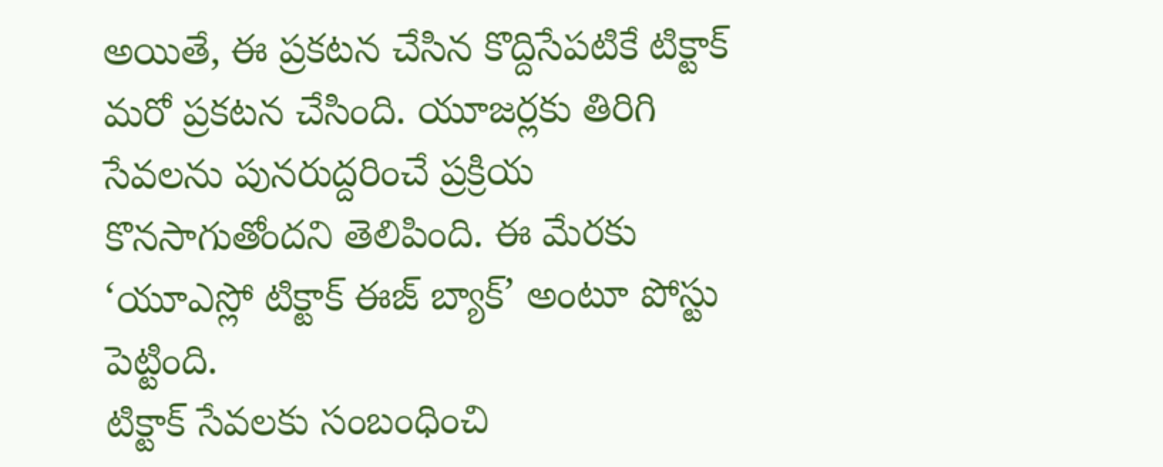అయితే, ఈ ప్రకటన చేసిన కొద్దిసేపటికే టిక్టాక్ మరో ప్రకటన చేసింది. యూజర్లకు తిరిగి సేవలను పునరుద్దరించే ప్రక్రియ కొనసాగుతోందని తెలిపింది. ఈ మేరకు ‘యూఎస్లో టిక్టాక్ ఈజ్ బ్యాక్’ అంటూ పోస్టు పెట్టింది.
టిక్టాక్ సేవలకు సంబంధించి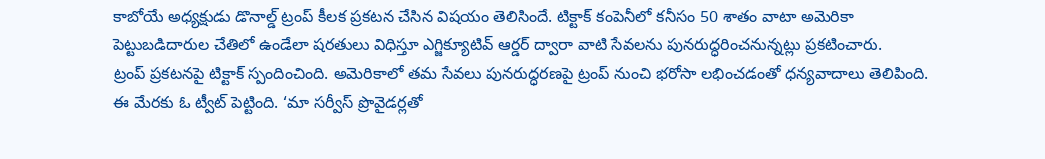కాబోయే అధ్యక్షుడు డొనాల్డ్ ట్రంప్ కీలక ప్రకటన చేసిన విషయం తెలిసిందే. టిక్టాక్ కంపెనీలో కనీసం 50 శాతం వాటా అమెరికా పెట్టుబడిదారుల చేతిలో ఉండేలా షరతులు విధిస్తూ ఎగ్జిక్యూటివ్ ఆర్డర్ ద్వారా వాటి సేవలను పునరుద్ధరించనున్నట్లు ప్రకటించారు.
ట్రంప్ ప్రకటనపై టిక్టాక్ స్పందించింది. అమెరికాలో తమ సేవలు పునరుద్ధరణపై ట్రంప్ నుంచి భరోసా లభించడంతో ధన్యవాదాలు తెలిపింది. ఈ మేరకు ఓ ట్వీట్ పెట్టింది. ‘మా సర్వీస్ ప్రొవైడర్లతో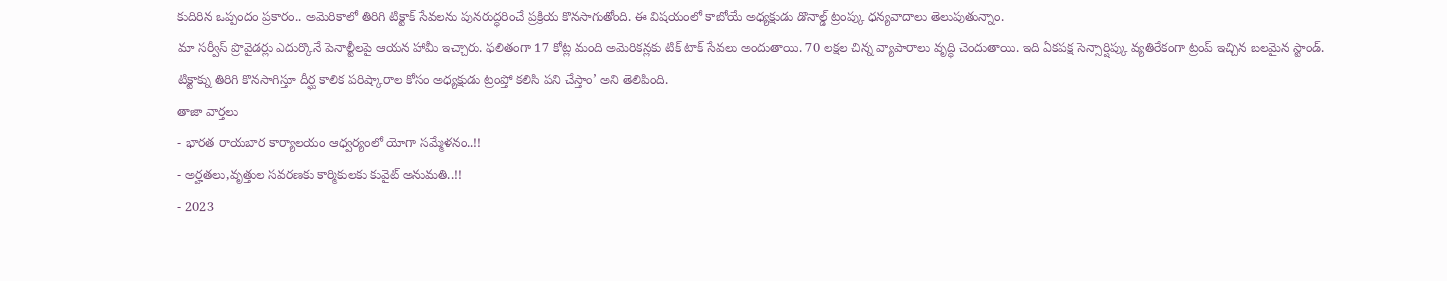కుదిరిన ఒప్పందం ప్రకారం.. అమెరికాలో తిరిగి టిక్టాక్ సేవలను పునరుద్ధరించే ప్రక్రియ కొనసాగుతోంది. ఈ విషయంలో కాబోయే అధ్యక్షుడు డొనాల్డ్ ట్రంప్కు ధన్యవాదాలు తెలుపుతున్నాం.
మా సర్వీస్ ప్రొవైడర్లు ఎదుర్కొనే పెనాల్టీలపై ఆయన హామీ ఇచ్చారు. ఫలితంగా 17 కోట్ల మంది అమెరికన్లకు టిక్ టాక్ సేవలు అందుతాయి. 70 లక్షల చిన్న వ్యాపారాలు వృద్ధి చెందుతాయి. ఇది ఏకపక్ష సెన్సార్షిప్కు వ్యతిరేకంగా ట్రంప్ ఇచ్చిన బలమైన స్టాండ్. టిక్టాక్ను తిరిగి కొనసాగిస్తూ దీర్ఘ కాలిక పరిష్కారాల కోసం అధ్యక్షుడు ట్రంప్తో కలిసి పని చేస్తాం’ అని తెలిపింది.
తాజా వార్తలు
- భారత రాయబార కార్యాలయం ఆధ్వర్యంలో యోగా సమ్మేళనం..!!
- అర్హతలు,వృత్తుల సవరణకు కార్మికులకు కువైట్ అనుమతి..!!
- 2023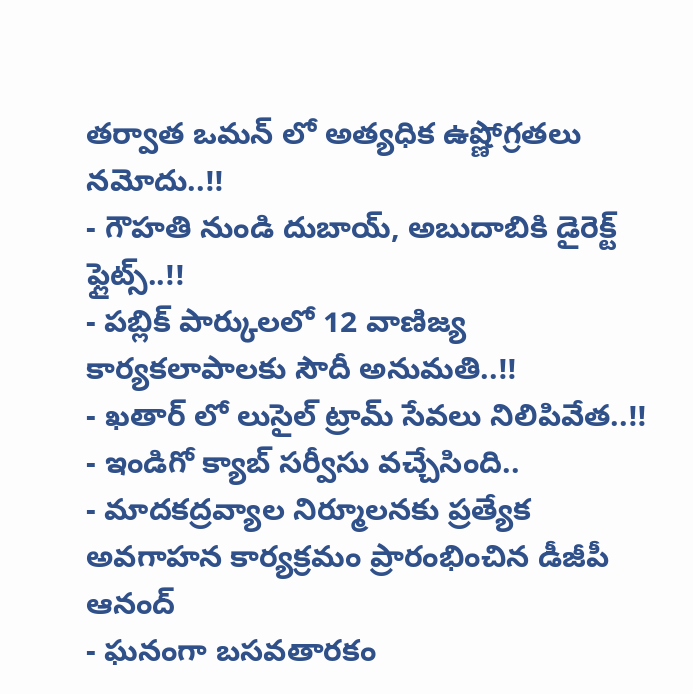తర్వాత ఒమన్ లో అత్యధిక ఉష్ణోగ్రతలు నమోదు..!!
- గౌహతి నుండి దుబాయ్, అబుదాబికి డైరెక్ట్ ఫ్లైట్స్..!!
- పబ్లిక్ పార్కులలో 12 వాణిజ్య కార్యకలాపాలకు సౌదీ అనుమతి..!!
- ఖతార్ లో లుసైల్ ట్రామ్ సేవలు నిలిపివేత..!!
- ఇండిగో క్యాబ్ సర్వీసు వచ్చేసింది..
- మాదకద్రవ్యాల నిర్మూలనకు ప్రత్యేక అవగాహన కార్యక్రమం ప్రారంభించిన డీజీపీ ఆనంద్
- ఘనంగా బసవతారకం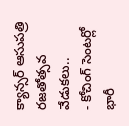క్యాన్సర్ ఆసుపత్రి రజతోత్సవ వేడుకలు..
- కోచింగ్ సెంటర్లో భారీ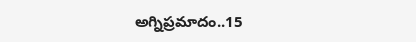అగ్నిప్రమాదం..15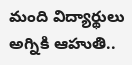మంది విద్యార్థులు అగ్నికి ఆహుతి..